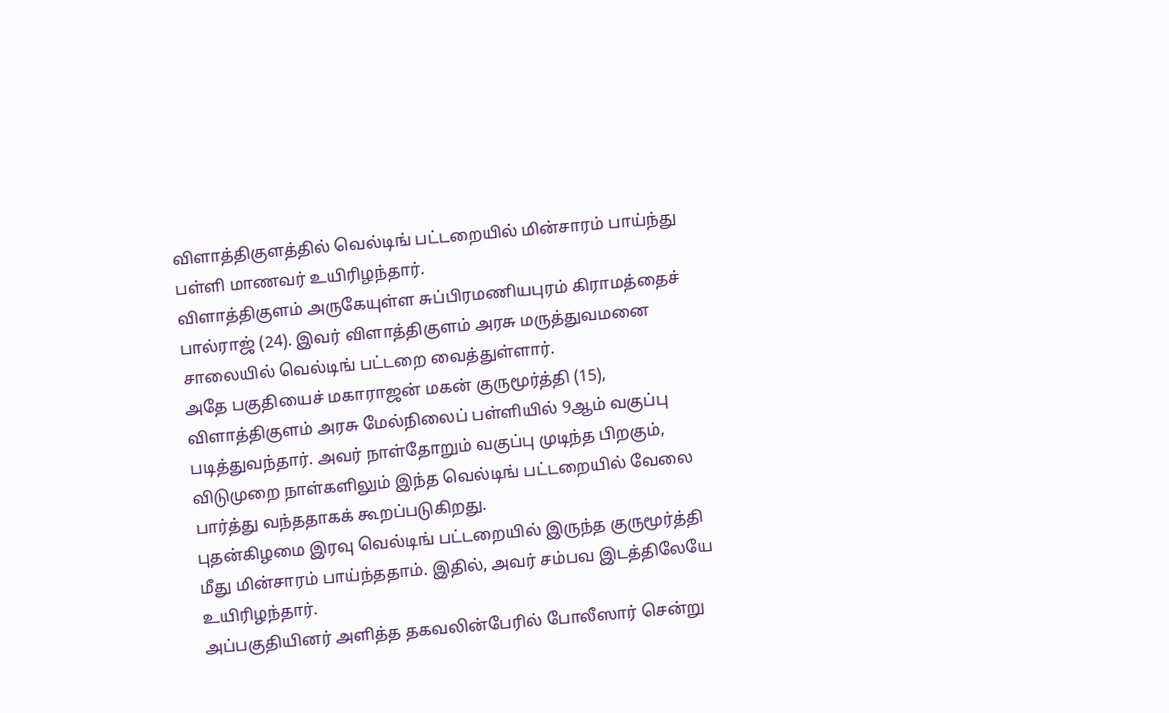விளாத்திகுளத்தில் வெல்டிங் பட்டறையில் மின்சாரம் பாய்ந்து பள்ளி மாணவர் உயிரிழந்தார்.
விளாத்திகுளம் அருகேயுள்ள சுப்பிரமணியபுரம் கிராமத்தைச் பால்ராஜ் (24). இவர் விளாத்திகுளம் அரசு மருத்துவமனை சாலையில் வெல்டிங் பட்டறை வைத்துள்ளார்.
அதே பகுதியைச் மகாராஜன் மகன் குருமூர்த்தி (15), விளாத்திகுளம் அரசு மேல்நிலைப் பள்ளியில் 9ஆம் வகுப்பு படித்துவந்தார். அவர் நாள்தோறும் வகுப்பு முடிந்த பிறகும், விடுமுறை நாள்களிலும் இந்த வெல்டிங் பட்டறையில் வேலை பார்த்து வந்ததாகக் கூறப்படுகிறது.
புதன்கிழமை இரவு வெல்டிங் பட்டறையில் இருந்த குருமூர்த்தி மீது மின்சாரம் பாய்ந்ததாம். இதில், அவர் சம்பவ இடத்திலேயே உயிரிழந்தார்.
அப்பகுதியினர் அளித்த தகவலின்பேரில் போலீஸார் சென்று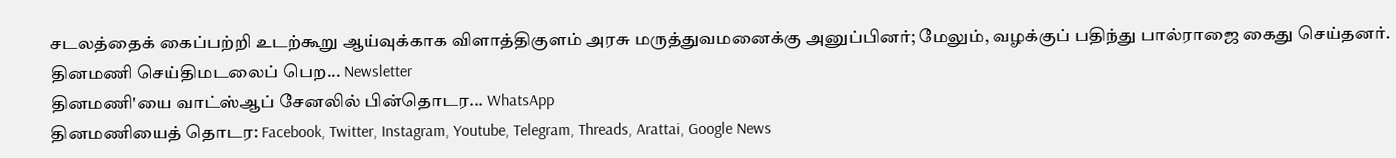சடலத்தைக் கைப்பற்றி உடற்கூறு ஆய்வுக்காக விளாத்திகுளம் அரசு மருத்துவமனைக்கு அனுப்பினர்; மேலும், வழக்குப் பதிந்து பால்ராஜை கைது செய்தனர்.
தினமணி செய்திமடலைப் பெற... Newsletter
தினமணி'யை வாட்ஸ்ஆப் சேனலில் பின்தொடர... WhatsApp
தினமணியைத் தொடர: Facebook, Twitter, Instagram, Youtube, Telegram, Threads, Arattai, Google News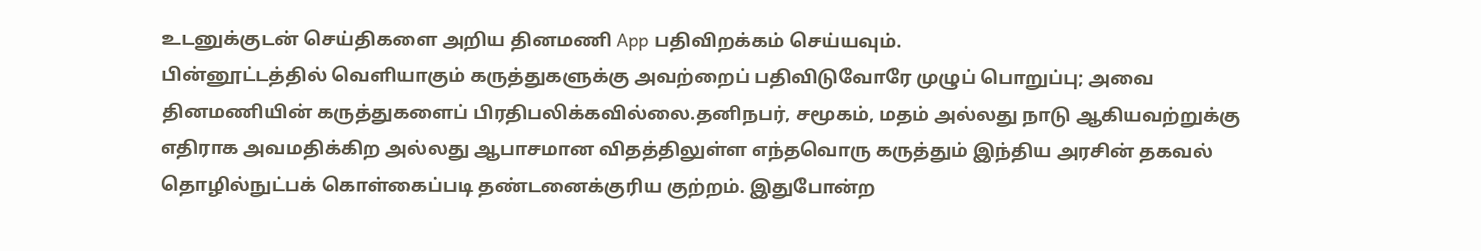உடனுக்குடன் செய்திகளை அறிய தினமணி App பதிவிறக்கம் செய்யவும்.
பின்னூட்டத்தில் வெளியாகும் கருத்துகளுக்கு அவற்றைப் பதிவிடுவோரே முழுப் பொறுப்பு; அவை தினமணியின் கருத்துகளைப் பிரதிபலிக்கவில்லை.தனிநபர், சமூகம், மதம் அல்லது நாடு ஆகியவற்றுக்கு எதிராக அவமதிக்கிற அல்லது ஆபாசமான விதத்திலுள்ள எந்தவொரு கருத்தும் இந்திய அரசின் தகவல் தொழில்நுட்பக் கொள்கைப்படி தண்டனைக்குரிய குற்றம். இதுபோன்ற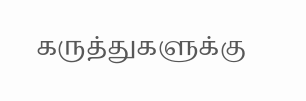கருத்துகளுக்கு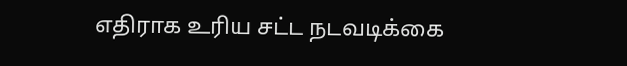எதிராக உரிய சட்ட நடவடிக்கை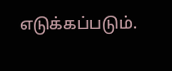எடுக்கப்படும்.